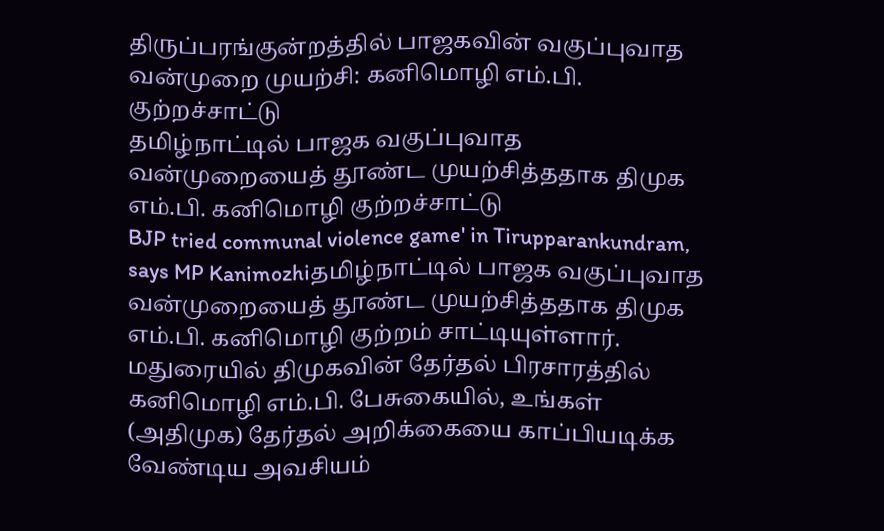திருப்பரங்குன்றத்தில் பாஜகவின் வகுப்புவாத வன்முறை முயற்சி: கனிமொழி எம்.பி. குற்றச்சாட்டு
தமிழ்நாட்டில் பாஜக வகுப்புவாத வன்முறையைத் தூண்ட முயற்சித்ததாக திமுக எம்.பி. கனிமொழி குற்றச்சாட்டு
BJP tried communal violence game' in Tirupparankundram, says MP Kanimozhiதமிழ்நாட்டில் பாஜக வகுப்புவாத வன்முறையைத் தூண்ட முயற்சித்ததாக திமுக எம்.பி. கனிமொழி குற்றம் சாட்டியுள்ளார்.
மதுரையில் திமுகவின் தேர்தல் பிரசாரத்தில் கனிமொழி எம்.பி. பேசுகையில், உங்கள் (அதிமுக) தேர்தல் அறிக்கையை காப்பியடிக்க வேண்டிய அவசியம்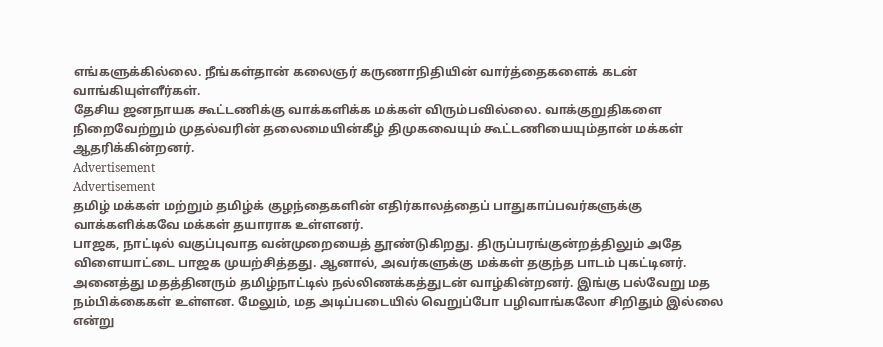எங்களுக்கில்லை. நீங்கள்தான் கலைஞர் கருணாநிதியின் வார்த்தைகளைக் கடன் வாங்கியுள்ளீர்கள்.
தேசிய ஜனநாயக கூட்டணிக்கு வாக்களிக்க மக்கள் விரும்பவில்லை. வாக்குறுதிகளை நிறைவேற்றும் முதல்வரின் தலைமையின்கீழ் திமுகவையும் கூட்டணியையும்தான் மக்கள் ஆதரிக்கின்றனர்.
Advertisement
Advertisement
தமிழ் மக்கள் மற்றும் தமிழ்க் குழந்தைகளின் எதிர்காலத்தைப் பாதுகாப்பவர்களுக்கு வாக்களிக்கவே மக்கள் தயாராக உள்ளனர்.
பாஜக, நாட்டில் வகுப்புவாத வன்முறையைத் தூண்டுகிறது. திருப்பரங்குன்றத்திலும் அதே விளையாட்டை பாஜக முயற்சித்தது. ஆனால், அவர்களுக்கு மக்கள் தகுந்த பாடம் புகட்டினர்.
அனைத்து மதத்தினரும் தமிழ்நாட்டில் நல்லிணக்கத்துடன் வாழ்கின்றனர். இங்கு பல்வேறு மத நம்பிக்கைகள் உள்ளன. மேலும், மத அடிப்படையில் வெறுப்போ பழிவாங்கலோ சிறிதும் இல்லை என்று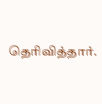தெரிவித்தார்.